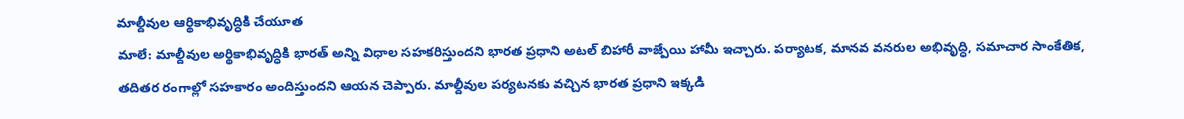మాల్దీవుల ఆర్థికాభివృద్ధికి చేయూత
మాలే: మాల్దీవుల అర్థికాభివృద్ధికి భారత్ అన్ని విధాల సహకరిస్తుందని భారత ప్రధాని అటల్ బిహారీ వాజ్పేయి హామీ ఇచ్చారు. పర్యాటక, మానవ వనరుల అభివృద్ధి, సమాచార సాంకేతిక, తదితర రంగాల్లో సహకారం అందిస్తుందని ఆయన చెప్పారు. మాల్దీవుల పర్యటనకు వచ్చిన భారత ప్రధాని ఇక్కడి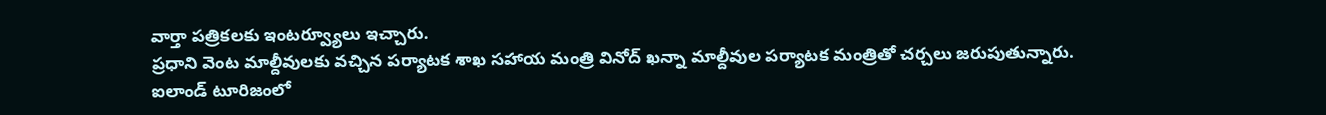వార్తా పత్రికలకు ఇంటర్వ్యూలు ఇచ్చారు.
ప్రధాని వెంట మాల్దీవులకు వచ్చిన పర్యాటక శాఖ సహాయ మంత్రి వినోద్ ఖన్నా మాల్దీవుల పర్యాటక మంత్రితో చర్చలు జరుపుతున్నారు. ఐలాండ్ టూరిజంలో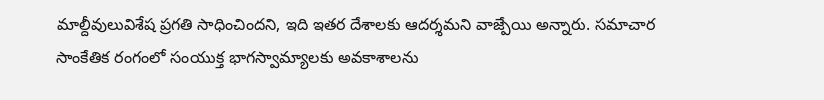మాల్దీవులువిశేష ప్రగతి సాధించిందని, ఇది ఇతర దేశాలకు ఆదర్శమని వాజ్పేయి అన్నారు. సమాచార సాంకేతిక రంగంలో సంయుక్త భాగస్వామ్యాలకు అవకాశాలను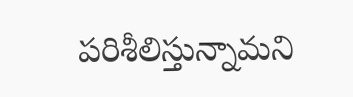పరిశీలిస్తున్నామని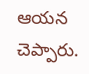ఆయన చెప్పారు.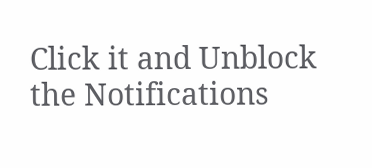Click it and Unblock the Notifications